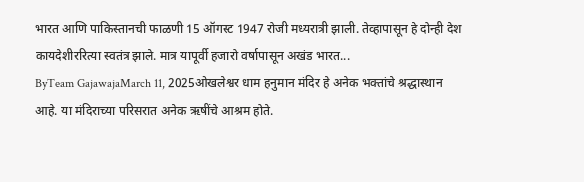भारत आणि पाकिस्तानची फाळणी 15 ऑगस्ट 1947 रोजी मध्यरात्री झाली. तेव्हापासून हे दोन्ही देश कायदेशीररित्या स्वतंत्र झाले. मात्र यापूर्वी हजारो वर्षापासून अखंड भारत...
ByTeam GajawajaMarch 11, 2025ओखलेश्वर धाम हनुमान मंदिर हे अनेक भक्तांचे श्रद्धास्थान आहे. या मंदिराच्या परिसरात अनेक ऋषींचे आश्रम होते.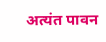अत्यंत पावन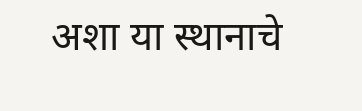अशा या स्थानाचे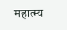महात्म्य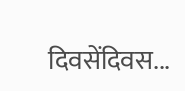दिवसेंदिवस...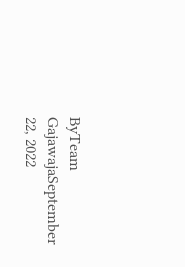ByTeam GajawajaSeptember 22, 2022